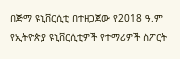በጅማ ዩኒቨርሲቲ በተዘጋጀው የ2018 ዓ.ም የኢትዮጵያ ዩኒቨርሲቲዎች የተማሪዎች ስፖርት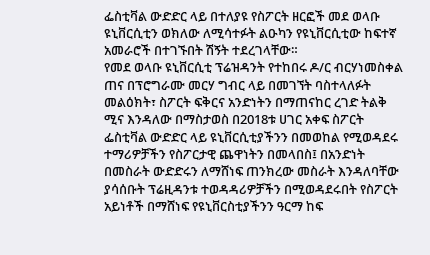ፌስቲቫል ውድድር ላይ በተለያዩ የስፖርት ዘርፎች መደ ወላቡ ዩኒቨርሲቲን ወክለው ለሚሳተፉት ልዑካን የዩኒቨርሲቲው ከፍተኛ አመራሮች በተገኙበት ሽኝት ተደረገላቸው።
የመደ ወላቡ ዩኒቨርሲቲ ፕሬዝዳንት የተከበሩ ዶ/ር ብርሃነመስቀል ጠና በፕሮግራሙ መርሃ ግብር ላይ በመገኘት ባስተላለፉት መልዕክት፣ ስፖርት ፍቅርና አንድነትን በማጠናከር ረገድ ትልቅ ሚና እንዳለው በማስታወስ በ2018ቱ ሀገር አቀፍ ስፖርት ፌስቲቫል ውድድር ላይ ዩኒቨርሲቲያችንን በመወከል የሚወዳደሩ ተማሪዎቻችን የስፖርታዊ ጨዋነትን በመላበስ፤ በአንድነት በመስራት ውድድሩን ለማሸነፍ ጠንክረው መስራት እንዳለባቸው ያሳሰቡት ፕሬዚዳንቱ ተወዳዳሪዎቻችን በሚወዳደሩበት የስፖርት አይነቶች በማሸነፍ የዩኒቨርስቲያችንን ዓርማ ከፍ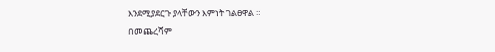እንደሚያደርጉ ያላቸውን እምነት ገልፀዋል ።
በመጨረሻም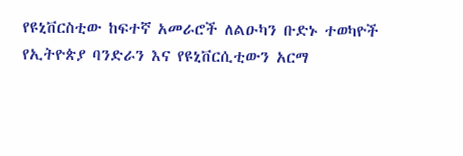የዩኒቨርስቲው ከፍተኛ አመራሮች ለልዑካን ቡድኑ ተወካዮች የኢትዮጵያ ባንድራን እና የዩኒቨርሲቲውን አርማ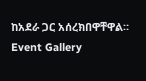ከአደራ ጋር አሰረክበዋቸዋል።
Event Gallery